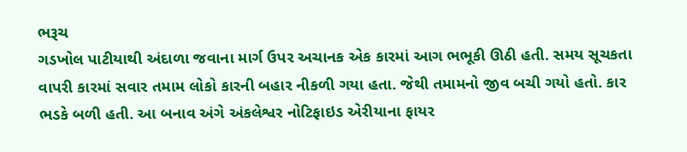ભરૂચ
ગડખોલ પાટીયાથી અંદાળા જવાના માર્ગ ઉપર અચાનક એક કારમાં આગ ભભૂકી ઊઠી હતી. સમય સૂચકતા વાપરી કારમાં સવાર તમામ લોકો કારની બહાર નીકળી ગયા હતા. જેથી તમામનો જીવ બચી ગયો હતો. કાર ભડકે બળી હતી. આ બનાવ અંગે અંકલેશ્વર નોટિફાઇડ એરીયાના ફાયર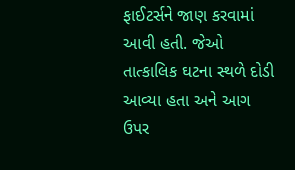ફાઈટર્સને જાણ કરવામાં આવી હતી. જેઓ તાત્કાલિક ઘટના સ્થળે દોડી આવ્યા હતા અને આગ ઉપર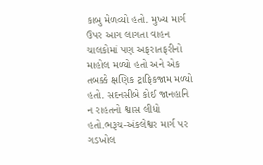કાબુ મેળવ્યો હતો. મુખ્ય માર્ગ ઉપર આગ લાગતા વાહન ચાલકોમાં પણ અફરાતફરીનો માહોલ મળ્યો હતો અને એક તબક્કે ક્ષણિક ટ્રાફિકજામ મળ્યો હતો. સદનસીબે કોઈ જાનહાનિ ન રાહતનો શ્વાસ લીધો હતો.ભરૂચ-અંકલેશ્વર માર્ગ પર ગડખોલ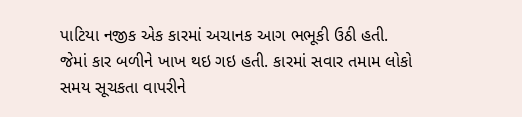પાટિયા નજીક એક કારમાં અચાનક આગ ભભૂકી ઉઠી હતી. જેમાં કાર બળીને ખાખ થઇ ગઇ હતી. કારમાં સવાર તમામ લોકો સમય સૂચકતા વાપરીને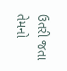ઉતરી જતા તેમનો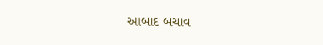આબાદ બચાવ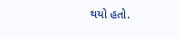થયો હતો.